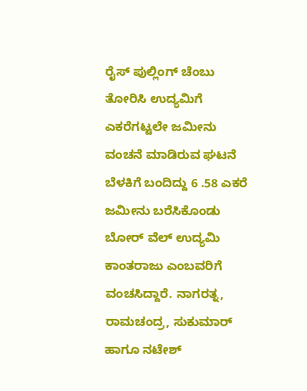ರೈಸ್ ಪುಲ್ಲಿಂಗ್ ಚೆಂಬು ತೋರಿಸಿ ಉದ್ಯಮಿಗೆ ಎಕರೆಗಟ್ಟಲೇ ಜಮೀನು ವಂಚನೆ ಮಾಡಿರುವ ಘಟನೆ ಬೆಳಕಿಗೆ ಬಂದಿದ್ದು 6 .58 ಎಕರೆ ಜಮೀನು ಬರೆಸಿಕೊಂಡು ಬೋರ್ ವೆಲ್ ಉದ್ಯಮಿ ಕಾಂತರಾಜು ಎಂಬವರಿಗೆ ವಂಚಸಿದ್ದಾರೆ. ನಾಗರತ್ನ, ರಾಮಚಂದ್ರ, ಸುಕುಮಾರ್ ಹಾಗೂ ನಟೇಶ್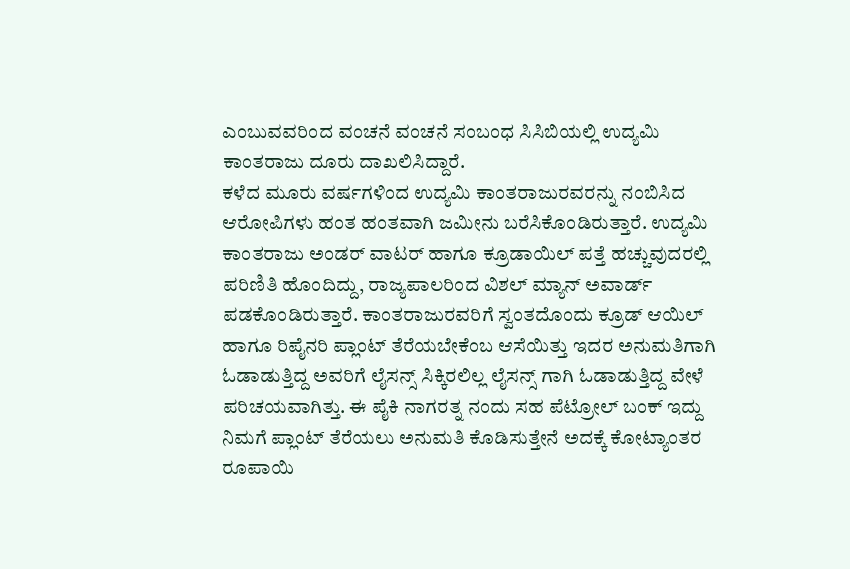ಎಂಬುವವರಿಂದ ವಂಚನೆ ವಂಚನೆ ಸಂಬಂಧ ಸಿಸಿಬಿಯಲ್ಲಿ ಉದ್ಯಮಿ ಕಾಂತರಾಜು ದೂರು ದಾಖಲಿಸಿದ್ದಾರೆ.
ಕಳೆದ ಮೂರು ವರ್ಷಗಳಿಂದ ಉದ್ಯಮಿ ಕಾಂತರಾಜುರವರನ್ನು ನಂಬಿಸಿದ ಆರೋಪಿಗಳು ಹಂತ ಹಂತವಾಗಿ ಜಮೀನು ಬರೆಸಿಕೊಂಡಿರುತ್ತಾರೆ. ಉದ್ಯಮಿ ಕಾಂತರಾಜು ಅಂಡರ್ ವಾಟರ್ ಹಾಗೂ ಕ್ರೂಡಾಯಿಲ್ ಪತ್ತೆ ಹಚ್ಚುವುದರಲ್ಲಿ ಪರಿಣಿತಿ ಹೊಂದಿದ್ದು, ರಾಜ್ಯಪಾಲರಿಂದ ವಿಶಲ್ ಮ್ಯಾನ್ ಅವಾರ್ಡ್ ಪಡಕೊಂಡಿರುತ್ತಾರೆ. ಕಾಂತರಾಜುರವರಿಗೆ ಸ್ವಂತದೊಂದು ಕ್ರೂಡ್ ಆಯಿಲ್ ಹಾಗೂ ರಿಪೈನರಿ ಪ್ಲಾಂಟ್ ತೆರೆಯಬೇಕೆಂಬ ಆಸೆಯಿತ್ತು ಇದರ ಅನುಮತಿಗಾಗಿ ಓಡಾಡುತ್ತಿದ್ದ ಅವರಿಗೆ ಲೈಸನ್ಸ್ ಸಿಕ್ಕಿರಲಿಲ್ಲ ಲೈಸನ್ಸ್ ಗಾಗಿ ಓಡಾಡುತ್ತಿದ್ದ ವೇಳೆ ಪರಿಚಯವಾಗಿತ್ತು. ಈ ಪೈಕಿ ನಾಗರತ್ನ ನಂದು ಸಹ ಪೆಟ್ರೋಲ್ ಬಂಕ್ ಇದ್ದು ನಿಮಗೆ ಪ್ಲಾಂಟ್ ತೆರೆಯಲು ಅನುಮತಿ ಕೊಡಿಸುತ್ತೇನೆ ಅದಕ್ಕೆ ಕೋಟ್ಯಾಂತರ ರೂಪಾಯಿ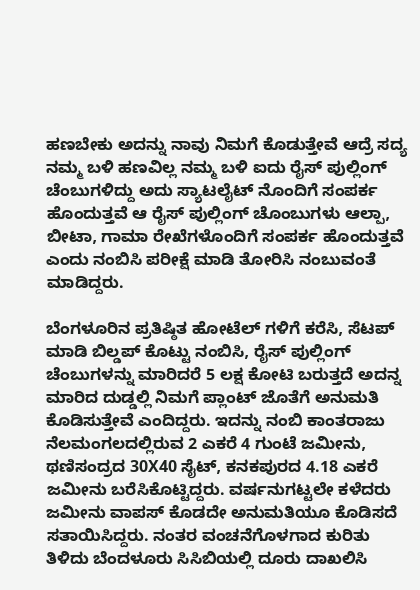ಹಣಬೇಕು ಅದನ್ನು ನಾವು ನಿಮಗೆ ಕೊಡುತ್ತೇವೆ ಆದ್ರೆ ಸದ್ಯ ನಮ್ಮ ಬಳಿ ಹಣವಿಲ್ಲ ನಮ್ಮ ಬಳಿ ಐದು ರೈಸ್ ಪುಲ್ಲಿಂಗ್ ಚೆಂಬುಗಳಿದ್ದು ಅದು ಸ್ಯಾಟಲೈಟ್ ನೊಂದಿಗೆ ಸಂಪರ್ಕ ಹೊಂದುತ್ತವೆ ಆ ರೈಸ್ ಪುಲ್ಲಿಂಗ್ ಚೊಂಬುಗಳು ಆಲ್ಪಾ, ಬೀಟಾ, ಗಾಮಾ ರೇಖೆಗಳೊಂದಿಗೆ ಸಂಪರ್ಕ ಹೊಂದುತ್ತವೆ ಎಂದು ನಂಬಿಸಿ ಪರೀಕ್ಷೆ ಮಾಡಿ ತೋರಿಸಿ ನಂಬುವಂತೆ ಮಾಡಿದ್ದರು.

ಬೆಂಗಳೂರಿನ ಪ್ರತಿಷ್ಠಿತ ಹೋಟೆಲ್ ಗಳಿಗೆ ಕರೆಸಿ, ಸೆಟಪ್ ಮಾಡಿ ಬಿಲ್ಡಪ್ ಕೊಟ್ಟು ನಂಬಿಸಿ, ರೈಸ್ ಪುಲ್ಲಿಂಗ್ ಚೆಂಬುಗಳನ್ನು ಮಾರಿದರೆ 5 ಲಕ್ಷ ಕೋಟಿ ಬರುತ್ತದೆ ಅದನ್ನ ಮಾರಿದ ದುಡ್ಡಲ್ಲಿ ನಿಮಗೆ ಪ್ಲಾಂಟ್ ಜೊತೆಗೆ ಅನುಮತಿ ಕೊಡಿಸುತ್ತೇವೆ ಎಂದಿದ್ದರು. ಇದನ್ನು ನಂಬಿ ಕಾಂತರಾಜು ನೆಲಮಂಗಲದಲ್ಲಿರುವ 2 ಎಕರೆ 4 ಗುಂಟೆ ಜಮೀನು, ಥಣಿಸಂದ್ರದ 30X40 ಸೈಟ್, ಕನಕಪುರದ 4.18 ಎಕರೆ ಜಮೀನು ಬರೆಸಿಕೊಟ್ಟಿದ್ದರು. ವರ್ಷನುಗಟ್ಟಲೇ ಕಳೆದರು ಜಮೀನು ವಾಪಸ್ ಕೊಡದೇ ಅನುಮತಿಯೂ ಕೊಡಿಸದೆ ಸತಾಯಿಸಿದ್ದರು. ನಂತರ ವಂಚನೆಗೊಳಗಾದ ಕುರಿತು ತಿಳಿದು ಬೆಂದಳೂರು ಸಿಸಿಬಿಯಲ್ಲಿ ದೂರು ದಾಖಲಿಸಿ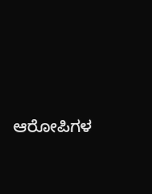ಆರೋಪಿಗಳ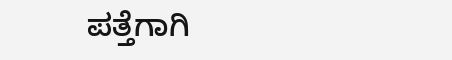ಪತ್ತೆಗಾಗಿ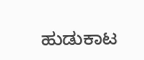ಹುಡುಕಾಟ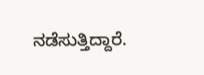ನಡೆಸುತ್ತಿದ್ದಾರೆ.